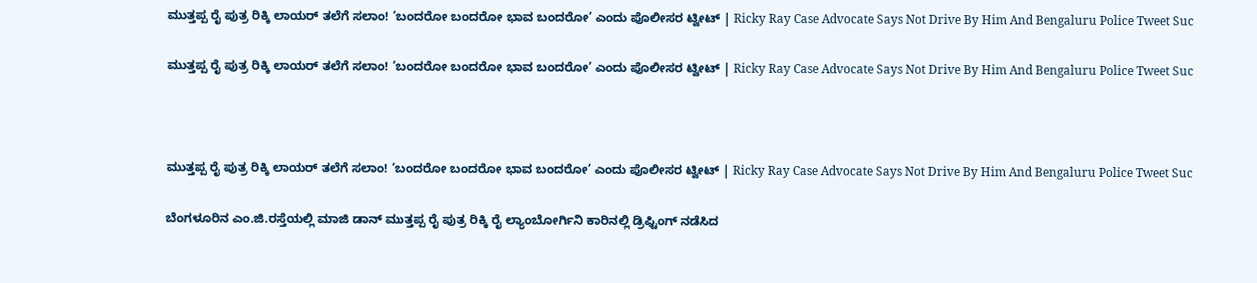ಮುತ್ತಪ್ಪ ರೈ ಪುತ್ರ ರಿಕ್ಕಿ ಲಾಯರ್ ತಲೆಗೆ ಸಲಾಂ! ‘ಬಂದರೋ ಬಂದರೋ ಭಾವ ಬಂದರೋ’ ಎಂದು ಪೊಲೀಸರ ಟ್ವೀಟ್ | Ricky Ray Case Advocate Says Not Drive By Him And Bengaluru Police Tweet Suc

ಮುತ್ತಪ್ಪ ರೈ ಪುತ್ರ ರಿಕ್ಕಿ ಲಾಯರ್ ತಲೆಗೆ ಸಲಾಂ! ‘ಬಂದರೋ ಬಂದರೋ ಭಾವ ಬಂದರೋ’ ಎಂದು ಪೊಲೀಸರ ಟ್ವೀಟ್ | Ricky Ray Case Advocate Says Not Drive By Him And Bengaluru Police Tweet Suc



ಮುತ್ತಪ್ಪ ರೈ ಪುತ್ರ ರಿಕ್ಕಿ ಲಾಯರ್ ತಲೆಗೆ ಸಲಾಂ! ‘ಬಂದರೋ ಬಂದರೋ ಭಾವ ಬಂದರೋ’ ಎಂದು ಪೊಲೀಸರ ಟ್ವೀಟ್ | Ricky Ray Case Advocate Says Not Drive By Him And Bengaluru Police Tweet Suc

ಬೆಂಗಳೂರಿನ ಎಂ.ಜಿ.ರಸ್ತೆಯಲ್ಲಿ ಮಾಜಿ ಡಾನ್ ಮುತ್ತಪ್ಪ ರೈ ಪುತ್ರ ರಿಕ್ಕಿ ರೈ ಲ್ಯಾಂಬೋರ್ಗಿನಿ ಕಾರಿನಲ್ಲಿ ಡ್ರಿಫ್ಟಿಂಗ್ ನಡೆಸಿದ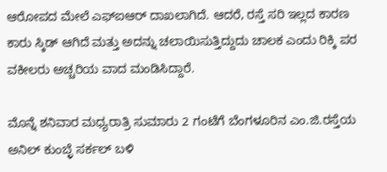ಆರೋಪದ ಮೇಲೆ ಎಫ್‌ಐಆರ್ ದಾಖಲಾಗಿದೆ. ಆದರೆ, ರಸ್ತೆ ಸರಿ ಇಲ್ಲದ ಕಾರಣ ಕಾರು ಸ್ಕಿಡ್ ಆಗಿದೆ ಮತ್ತು ಅದನ್ನು ಚಲಾಯಿಸುತ್ತಿದ್ದುದು ಚಾಲಕ ಎಂದು ರಿಕ್ಕಿ ಪರ ವಕೀಲರು ಅಚ್ಚರಿಯ ವಾದ ಮಂಡಿಸಿದ್ದಾರೆ.

ಮೊನ್ನೆ ಶನಿವಾರ ಮಧ್ಯರಾತ್ರಿ ಸುಮಾರು 2 ಗಂಟೆಗೆ ಬೆಂಗಳೂರಿನ ಎಂ.ಜಿ.ರಸ್ತೆಯ ಅನಿಲ್ ಕುಂಬ್ಳೆ ಸರ್ಕಲ್ ಬಳಿ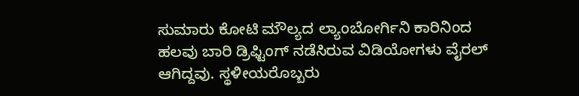ಸುಮಾರು ಕೋಟಿ ಮೌಲ್ಯದ ಲ್ಯಾಂಬೋರ್ಗಿನಿ ಕಾರಿನಿಂದ ಹಲವು ಬಾರಿ ಡ್ರಿಫ್ಟಿಂಗ್ ನಡೆಸಿರುವ ವಿಡಿಯೋಗಳು ವೈರಲ್ ಆಗಿದ್ದವು. ಸ್ಥಳೀಯರೊಬ್ಬರು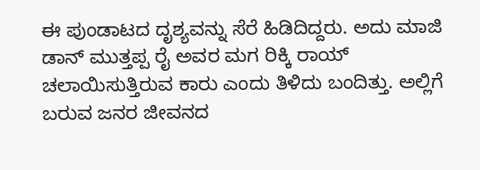ಈ ಪುಂಡಾಟದ ದೃಶ್ಯವನ್ನು ಸೆರೆ ಹಿಡಿದಿದ್ದರು. ಅದು ಮಾಜಿ ಡಾನ್ ಮುತ್ತಪ್ಪ ರೈ ಅವರ ಮಗ ರಿಕ್ಕಿ ರಾಯ್ ಚಲಾಯಿಸುತ್ತಿರುವ ಕಾರು ಎಂದು ತಿಳಿದು ಬಂದಿತ್ತು. ಅಲ್ಲಿಗೆ ಬರುವ ಜನರ ಜೀವನದ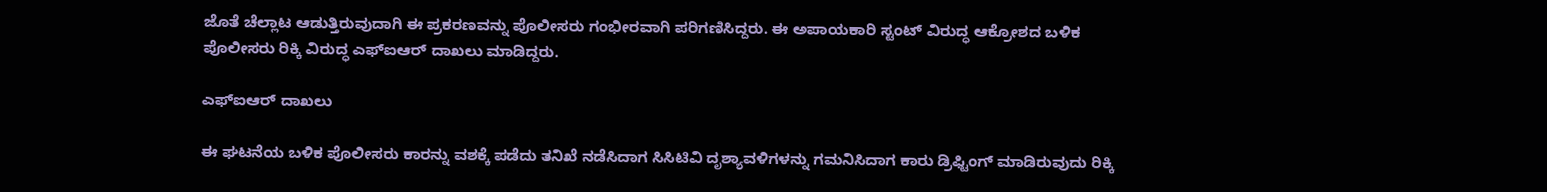ಜೊತೆ ಚೆಲ್ಲಾಟ ಆಡುತ್ತಿರುವುದಾಗಿ ಈ ಪ್ರಕರಣವನ್ನು ಪೊಲೀಸರು ಗಂಭೀರವಾಗಿ ಪರಿಗಣಿಸಿದ್ದರು. ಈ ಅಪಾಯಕಾರಿ ಸ್ಟಂಟ್ ವಿರುದ್ಧ ಆಕ್ರೋಶದ ಬಳಿಕ ಪೊಲೀಸರು ರಿಕ್ಕಿ ವಿರುದ್ಧ ಎಫ್ಐಆರ್ ದಾಖಲು ಮಾಡಿದ್ದರು.

ಎಫ್ಐಆರ್ ದಾಖಲು

ಈ ಘಟನೆಯ ಬಳಿಕ ಪೊಲೀಸರು ಕಾರನ್ನು ವಶಕ್ಕೆ ಪಡೆದು ತನಿಖೆ ನಡೆಸಿದಾಗ ಸಿಸಿಟಿವಿ ದೃಶ್ಯಾವಳಿಗಳನ್ನು ಗಮನಿಸಿದಾಗ ಕಾರು ಡ್ರಿಫ್ಟಿಂಗ್‌ ಮಾಡಿರುವುದು ರಿಕ್ಕಿ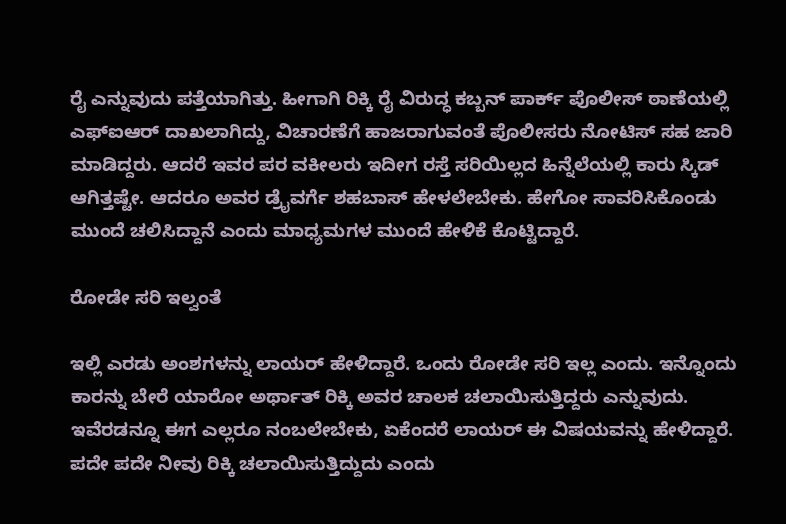ರೈ ಎನ್ನುವುದು ಪತ್ತೆಯಾಗಿತ್ತು. ಹೀಗಾಗಿ ರಿಕ್ಕಿ ರೈ ವಿರುದ್ಧ ಕಬ್ಬನ್ ಪಾರ್ಕ್ ಪೊಲೀಸ್ ಠಾಣೆಯಲ್ಲಿ ಎಫ್ಐಆರ್ ದಾಖಲಾಗಿದ್ದು, ವಿಚಾರಣೆಗೆ ಹಾಜರಾಗುವಂತೆ ಪೊಲೀಸರು ನೋಟಿಸ್ ಸಹ ಜಾರಿ ಮಾಡಿದ್ದರು. ಆದರೆ ಇವರ ಪರ ವಕೀಲರು ಇದೀಗ ರಸ್ತೆ ಸರಿಯಿಲ್ಲದ ಹಿನ್ನೆಲೆಯಲ್ಲಿ ಕಾರು ಸ್ಕಿಡ್ ಆಗಿತ್ತಷ್ಟೇ. ಆದರೂ ಅವರ ಡ್ರೈವರ್ಗೆ ಶಹಬಾಸ್ ಹೇಳಲೇಬೇಕು. ಹೇಗೋ ಸಾವರಿಸಿಕೊಂಡು ಮುಂದೆ ಚಲಿಸಿದ್ದಾನೆ ಎಂದು ಮಾಧ್ಯಮಗಳ ಮುಂದೆ ಹೇಳಿಕೆ ಕೊಟ್ಟಿದ್ದಾರೆ.

ರೋಡೇ ಸರಿ ಇಲ್ವಂತೆ

ಇಲ್ಲಿ ಎರಡು ಅಂಶಗಳನ್ನು ಲಾಯರ್ ಹೇಳಿದ್ದಾರೆ. ಒಂದು ರೋಡೇ ಸರಿ ಇಲ್ಲ ಎಂದು. ಇನ್ನೊಂದು ಕಾರನ್ನು ಬೇರೆ ಯಾರೋ ಅರ್ಥಾತ್ ರಿಕ್ಕಿ ಅವರ ಚಾಲಕ ಚಲಾಯಿಸುತ್ತಿದ್ದರು ಎನ್ನುವುದು. ಇವೆರಡನ್ನೂ ಈಗ ಎಲ್ಲರೂ ನಂಬಲೇಬೇಕು, ಏಕೆಂದರೆ ಲಾಯರ್ ಈ ವಿಷಯವನ್ನು ಹೇಳಿದ್ದಾರೆ. ಪದೇ ಪದೇ ನೀವು ರಿಕ್ಕಿ ಚಲಾಯಿಸುತ್ತಿದ್ದುದು ಎಂದು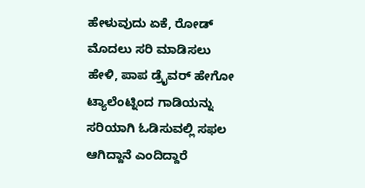ಹೇಳುವುದು ಏಕೆ, ರೋಡ್ ಮೊದಲು ಸರಿ ಮಾಡಿಸಲು ಹೇಳಿ, ಪಾಪ ಡ್ರೈವರ್ ಹೇಗೋ ಟ್ಯಾಲೆಂಟ್ನಿಂದ ಗಾಡಿಯನ್ನು ಸರಿಯಾಗಿ ಓಡಿಸುವಲ್ಲಿ ಸಫಲ ಆಗಿದ್ದಾನೆ ಎಂದಿದ್ದಾರೆ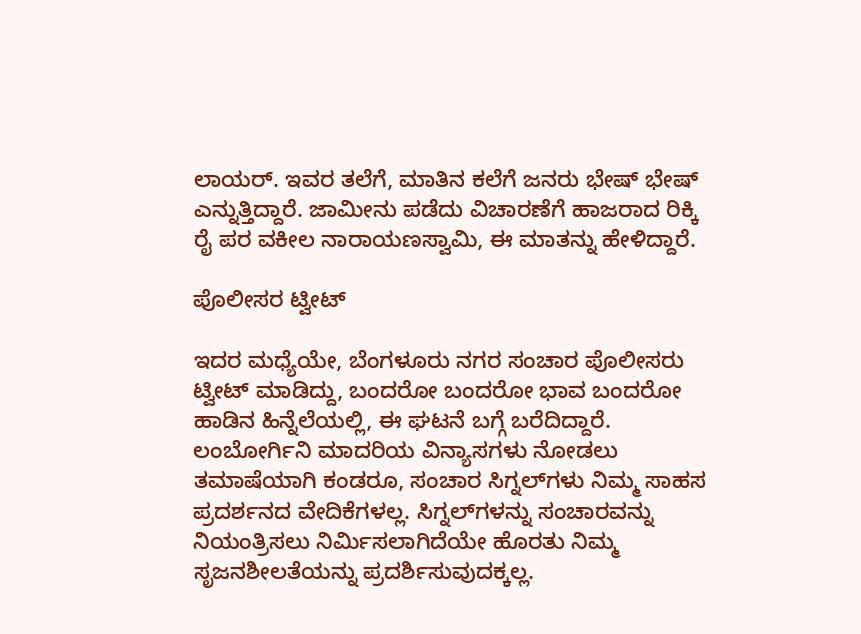ಲಾಯರ್. ಇವರ ತಲೆಗೆ, ಮಾತಿನ ಕಲೆಗೆ ಜನರು ಭೇಷ್ ಭೇಷ್ ಎನ್ನುತ್ತಿದ್ದಾರೆ. ಜಾಮೀನು ಪಡೆದು ವಿಚಾರಣೆಗೆ ಹಾಜರಾದ ರಿಕ್ಕಿ ರೈ ಪರ ವಕೀಲ ನಾರಾಯಣಸ್ವಾಮಿ, ಈ ಮಾತನ್ನು ಹೇಳಿದ್ದಾರೆ.

ಪೊಲೀಸರ ಟ್ವೀಟ್

ಇದರ ಮಧ್ಯೆಯೇ, ಬೆಂಗಳೂರು ನಗರ ಸಂಚಾರ ಪೊಲೀಸರು ಟ್ವೀಟ್ ಮಾಡಿದ್ದು, ಬಂದರೋ ಬಂದರೋ ಭಾವ ಬಂದರೋ ಹಾಡಿನ ಹಿನ್ನೆಲೆಯಲ್ಲಿ, ಈ ಘಟನೆ ಬಗ್ಗೆ ಬರೆದಿದ್ದಾರೆ. ಲಂಬೋರ್ಗಿನಿ ಮಾದರಿಯ ವಿನ್ಯಾಸಗಳು ನೋಡಲು ತಮಾಷೆಯಾಗಿ ಕಂಡರೂ, ಸಂಚಾರ ಸಿಗ್ನಲ್‌ಗಳು ನಿಮ್ಮ ಸಾಹಸ ಪ್ರದರ್ಶನದ ವೇದಿಕೆಗಳಲ್ಲ. ಸಿಗ್ನಲ್‌ಗಳನ್ನು ಸಂಚಾರವನ್ನು ನಿಯಂತ್ರಿಸಲು ನಿರ್ಮಿಸಲಾಗಿದೆಯೇ ಹೊರತು ನಿಮ್ಮ ಸೃಜನಶೀಲತೆಯನ್ನು ಪ್ರದರ್ಶಿಸುವುದಕ್ಕಲ್ಲ.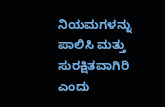ನಿಯಮಗಳನ್ನು ಪಾಲಿಸಿ ಮತ್ತು ಸುರಕ್ಷಿತವಾಗಿರಿ ಎಂದು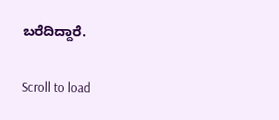ಬರೆದಿದ್ದಾರೆ.

Scroll to load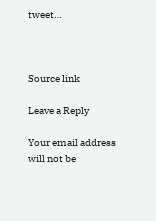tweet…



Source link

Leave a Reply

Your email address will not be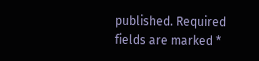published. Required fields are marked *